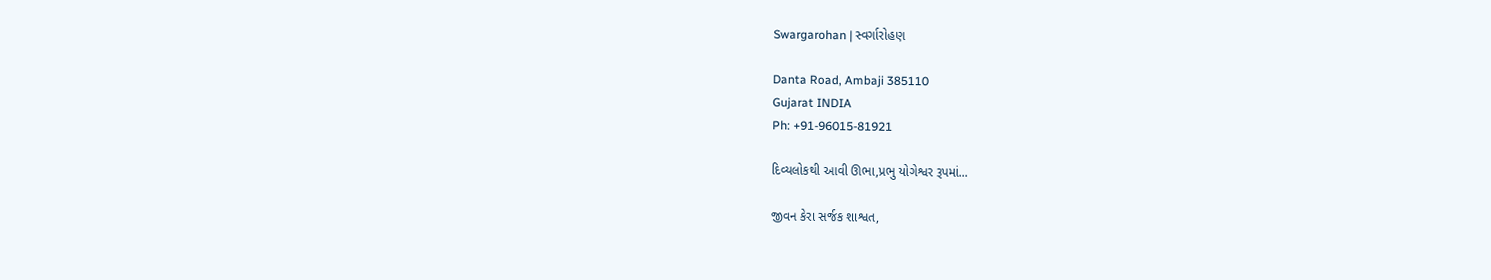Swargarohan | સ્વર્ગારોહણ

Danta Road, Ambaji 385110
Gujarat INDIA
Ph: +91-96015-81921

દિવ્યલોકથી આવી ઊભા,પ્રભુ યોગેશ્વર રૂપમાં...

જીવન કેરા સર્જક શાશ્વત,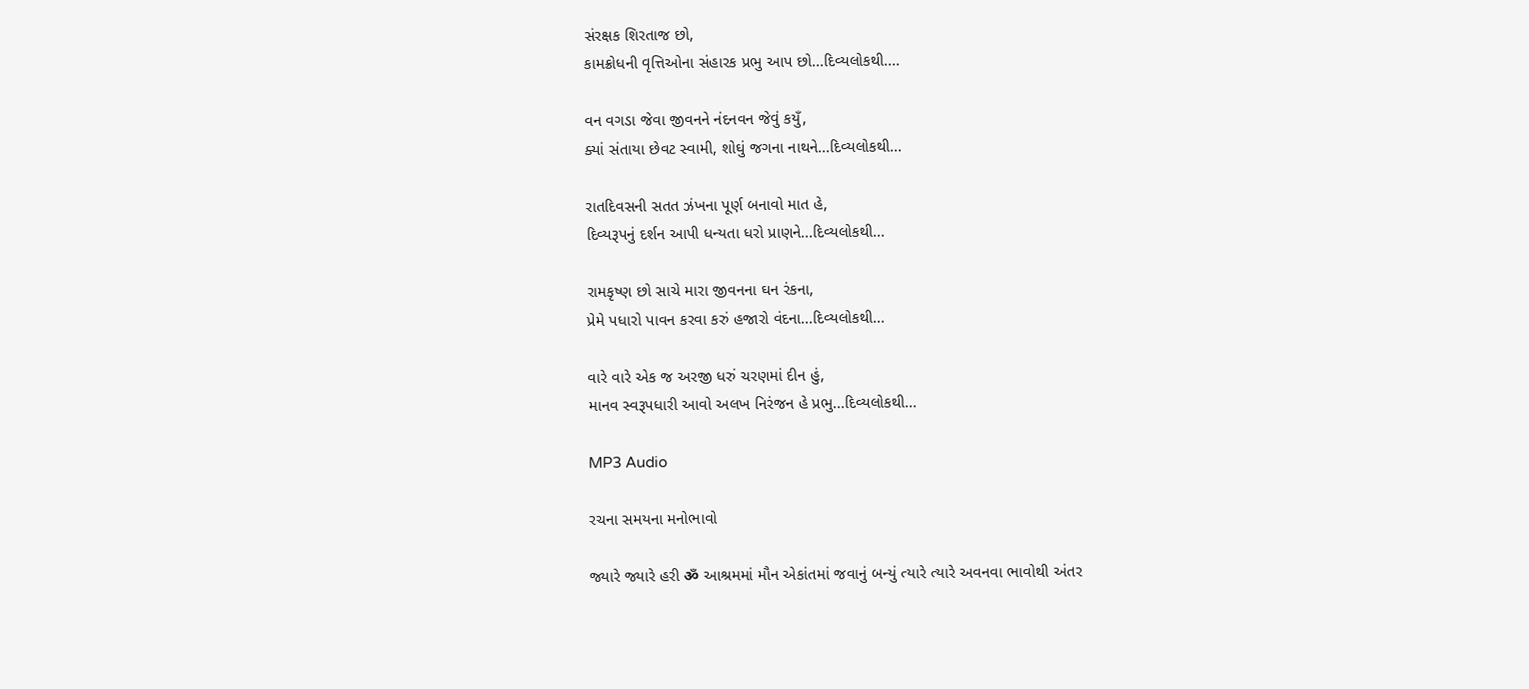સંરક્ષક શિરતાજ છો,
કામક્રોધની વૃત્તિઓના સંહારક પ્રભુ આપ છો...દિવ્યલોકથી....

વન વગડા જેવા જીવનને નંદનવન જેવું કયુઁ,
ક્યાં સંતાયા છેવટ સ્વામી, શોઘું જગના નાથને...દિવ્યલોકથી...

રાતદિવસની સતત ઝંખના પૂર્ણ બનાવો માત હે,
દિવ્યરૂપનું દર્શન આપી ધન્યતા ધરો પ્રાણને...દિવ્યલોકથી...

રામકૃષ્ણ છો સાચે મારા જીવનના ઘન રંકના,
પ્રેમે પધારો પાવન કરવા કરું હજારો વંદના...દિવ્યલોકથી...

વારે વારે એક જ અરજી ધરું ચરણમાં દીન હું,
માનવ સ્વરૂપધારી આવો અલખ નિરંજન હે પ્રભુ...દિવ્યલોકથી...

MP3 Audio

રચના સમયના મનોભાવો

જ્યારે જ્યારે હરી ॐ આશ્રમમાં મૌન એકાંતમાં જવાનું બન્યું ત્યારે ત્યારે અવનવા ભાવોથી અંતર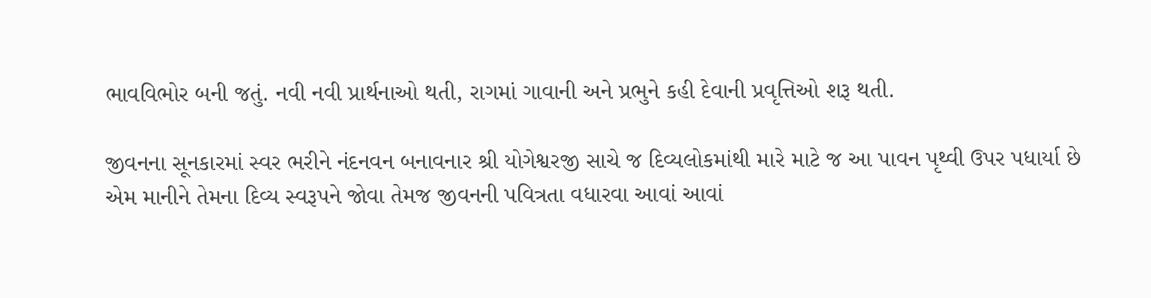ભાવવિભોર બની જતું. નવી નવી પ્રાર્થનાઓ થતી, રાગમાં ગાવાની અને પ્રભુને કહી દેવાની પ્રવૃત્તિઓ શરૂ થતી.

જીવનના સૂનકારમાં સ્વર ભરીને નંદનવન બનાવનાર શ્રી યોગેશ્વરજી સાચે જ દિવ્યલોકમાંથી મારે માટે જ આ પાવન પૃથ્વી ઉપર પધાર્યા છે એમ માનીને તેમના દિવ્ય સ્વરૂપને જોવા તેમજ જીવનની પવિત્રતા વધારવા આવાં આવાં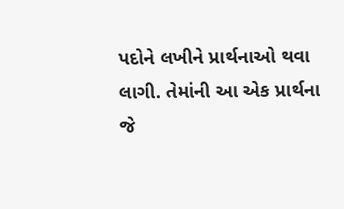પદોને લખીને પ્રાર્થનાઓ થવા લાગી. તેમાંની આ એક પ્રાર્થના જે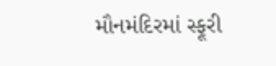મૌનમંદિરમાં સ્ફૂરી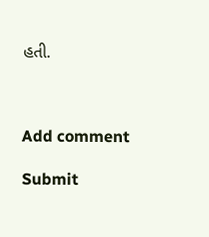હતી.



Add comment

Submit